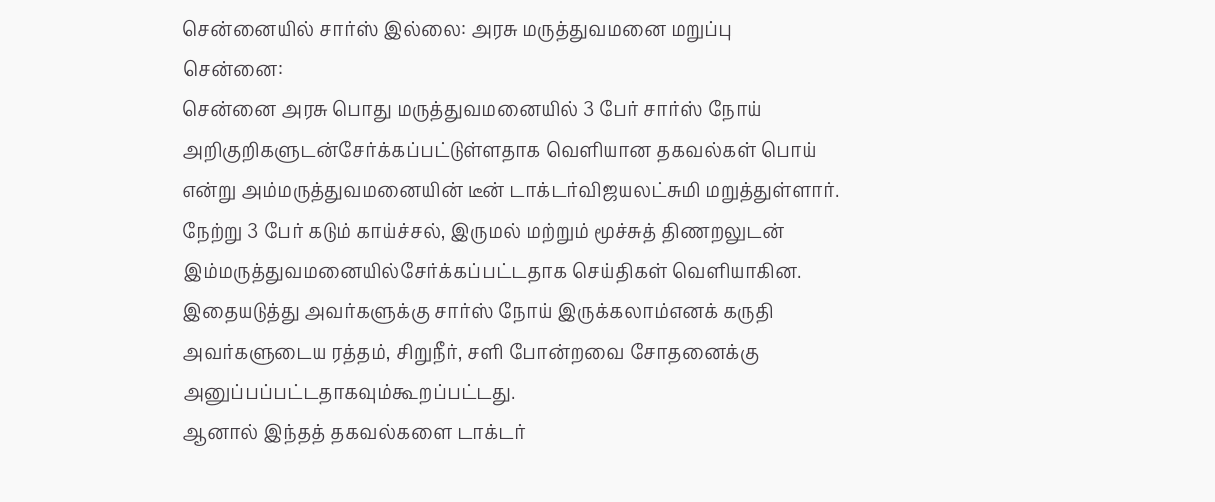சென்னையில் சார்ஸ் இல்லை: அரசு மருத்துவமனை மறுப்பு
சென்னை:
சென்னை அரசு பொது மருத்துவமனையில் 3 பேர் சார்ஸ் நோய் அறிகுறிகளுடன்சேர்க்கப்பட்டுள்ளதாக வெளியான தகவல்கள் பொய் என்று அம்மருத்துவமனையின் டீன் டாக்டர்விஜயலட்சுமி மறுத்துள்ளார்.
நேற்று 3 பேர் கடும் காய்ச்சல், இருமல் மற்றும் மூச்சுத் திணறலுடன் இம்மருத்துவமனையில்சேர்க்கப்பட்டதாக செய்திகள் வெளியாகின. இதையடுத்து அவர்களுக்கு சார்ஸ் நோய் இருக்கலாம்எனக் கருதி அவர்களுடைய ரத்தம், சிறுநீர், சளி போன்றவை சோதனைக்கு அனுப்பப்பட்டதாகவும்கூறப்பட்டது.
ஆனால் இந்தத் தகவல்களை டாக்டர்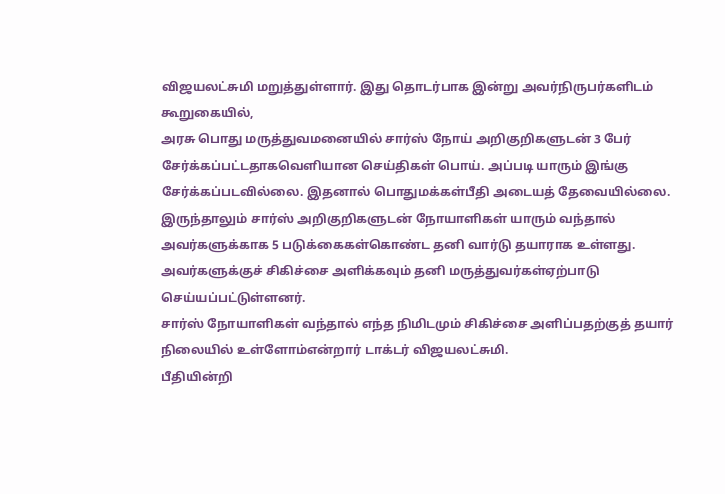விஜயலட்சுமி மறுத்துள்ளார். இது தொடர்பாக இன்று அவர்நிருபர்களிடம் கூறுகையில்,
அரசு பொது மருத்துவமனையில் சார்ஸ் நோய் அறிகுறிகளுடன் 3 பேர் சேர்க்கப்பட்டதாகவெளியான செய்திகள் பொய். அப்படி யாரும் இங்கு சேர்க்கப்படவில்லை. இதனால் பொதுமக்கள்பீதி அடையத் தேவையில்லை.
இருந்தாலும் சார்ஸ் அறிகுறிகளுடன் நோயாளிகள் யாரும் வந்தால் அவர்களுக்காக 5 படுக்கைகள்கொண்ட தனி வார்டு தயாராக உள்ளது. அவர்களுக்குச் சிகிச்சை அளிக்கவும் தனி மருத்துவர்கள்ஏற்பாடு செய்யப்பட்டுள்ளனர்.
சார்ஸ் நோயாளிகள் வந்தால் எந்த நிமிடமும் சிகிச்சை அளிப்பதற்குத் தயார் நிலையில் உள்ளோம்என்றார் டாக்டர் விஜயலட்சுமி.
பீதியின்றி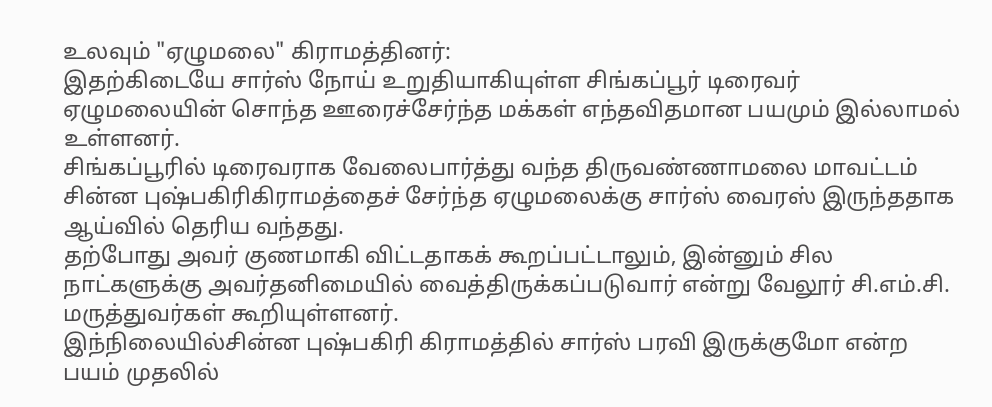உலவும் "ஏழுமலை" கிராமத்தினர்:
இதற்கிடையே சார்ஸ் நோய் உறுதியாகியுள்ள சிங்கப்பூர் டிரைவர் ஏழுமலையின் சொந்த ஊரைச்சேர்ந்த மக்கள் எந்தவிதமான பயமும் இல்லாமல் உள்ளனர்.
சிங்கப்பூரில் டிரைவராக வேலைபார்த்து வந்த திருவண்ணாமலை மாவட்டம் சின்ன புஷ்பகிரிகிராமத்தைச் சேர்ந்த ஏழுமலைக்கு சார்ஸ் வைரஸ் இருந்ததாக ஆய்வில் தெரிய வந்தது.
தற்போது அவர் குணமாகி விட்டதாகக் கூறப்பட்டாலும், இன்னும் சில நாட்களுக்கு அவர்தனிமையில் வைத்திருக்கப்படுவார் என்று வேலூர் சி.எம்.சி. மருத்துவர்கள் கூறியுள்ளனர்.
இந்நிலையில்சின்ன புஷ்பகிரி கிராமத்தில் சார்ஸ் பரவி இருக்குமோ என்ற பயம் முதலில்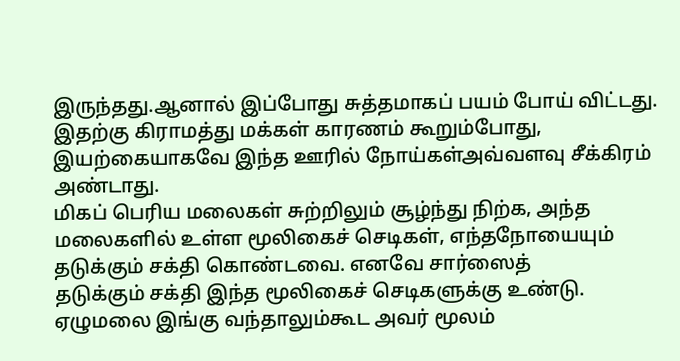இருந்தது.ஆனால் இப்போது சுத்தமாகப் பயம் போய் விட்டது.
இதற்கு கிராமத்து மக்கள் காரணம் கூறும்போது, இயற்கையாகவே இந்த ஊரில் நோய்கள்அவ்வளவு சீக்கிரம் அண்டாது.
மிகப் பெரிய மலைகள் சுற்றிலும் சூழ்ந்து நிற்க, அந்த மலைகளில் உள்ள மூலிகைச் செடிகள், எந்தநோயையும் தடுக்கும் சக்தி கொண்டவை. எனவே சார்ஸைத்
தடுக்கும் சக்தி இந்த மூலிகைச் செடிகளுக்கு உண்டு.
ஏழுமலை இங்கு வந்தாலும்கூட அவர் மூலம்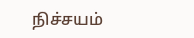நிச்சயம்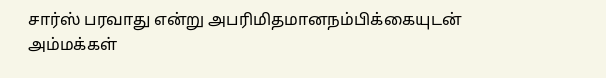சார்ஸ் பரவாது என்று அபரிமிதமானநம்பிக்கையுடன் அம்மக்கள்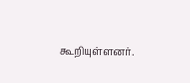கூறியுள்ளனர்.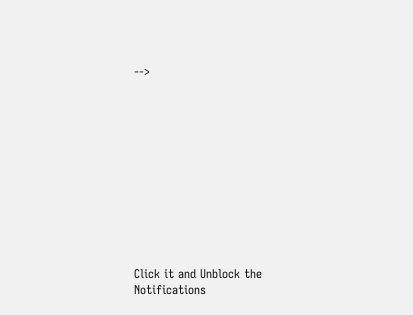-->












Click it and Unblock the Notifications